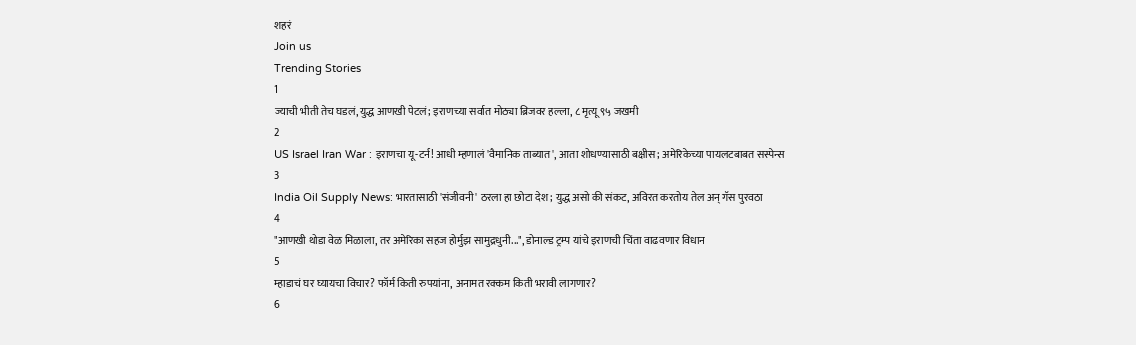शहरं
Join us
Trending Stories
1
ज्याची भीती तेच घडलं, युद्ध आणखी पेटलं; इराणच्या सर्वात मोठ्या ब्रिजवर हल्ला, ८ मृत्यू ९५ जखमी
2
US Israel Iran War : इराणचा यू-टर्न! आधी म्हणालं 'वैमानिक ताब्यात', आता शोधण्यासाठी बक्षीस; अमेरिकेच्या पायलटबाबत सस्पेन्स
3
India Oil Supply News: भारतासाठी 'संजीवनी' ठरला हा छोटा देश; युद्ध असो की संकट, अविरत करतोय तेल अन् गॅस पुरवठा
4
"आणखी थोडा वेळ मिळाला, तर अमेरिका सहज होर्मुझ सामुद्रधुनी...", डोनाल्ड ट्रम्प यांचे इराणची चिंता वाढवणार विधान
5
म्हाडाचं घर घ्यायचा विचार? फॉर्म किती रुपयांना, अनामत रक्कम किती भरावी लागणार?
6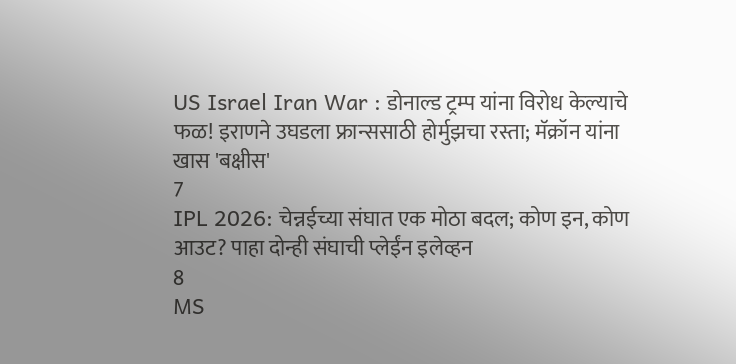US Israel Iran War : डोनाल्ड ट्रम्प यांना विरोध केल्याचे फळ! इराणने उघडला फ्रान्ससाठी होर्मुझचा रस्ता; मॅक्रॉन यांना खास 'बक्षीस'
7
IPL 2026: चेन्नईच्या संघात एक मोठा बदल; कोण इन, कोण आउट? पाहा दोन्ही संघाची प्लेईंन इलेव्हन
8
MS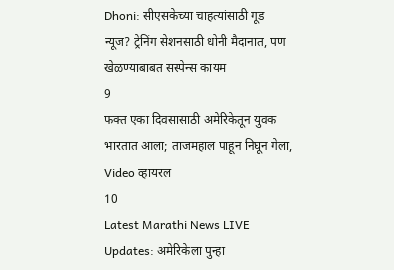Dhoni: सीएसकेच्या चाहत्यांसाठी गूड न्यूज? ट्रेनिंग सेशनसाठी धोनी मैदानात, पण खेळण्याबाबत सस्पेन्स कायम
9
फक्त एका दिवसासाठी अमेरिकेतून युवक भारतात आला; ताजमहाल पाहून निघून गेला, Video व्हायरल
10
Latest Marathi News LIVE Updates: अमेरिकेला पुन्हा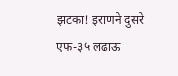झटका! इराणने दुसरे एफ-३५ लढाऊ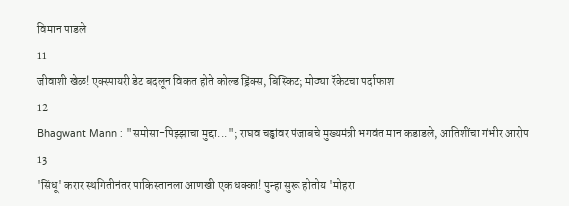विमान पाडले
11
जीवाशी खेळ! एक्स्पायरी डेट बदलून विकत होते कोल्ड ड्रिंक्स, बिस्किट; मोठ्या रॅकेटचा पर्दाफाश
12
Bhagwant Mann : "समोसा-पिझ्झाचा मुद्दा..."; राघव चड्ढांवर पंजाबचे मुख्यमंत्री भगवंत मान कडाडले, आतिशींचा गंभीर आरोप
13
'सिंधू' करार स्थगितीनंतर पाकिस्तानला आणखी एक धक्का! पुन्हा सुरू होतोय 'मोहरा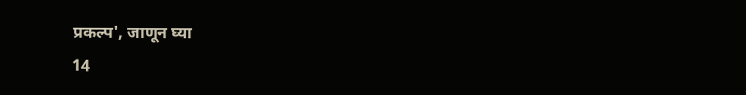प्रकल्प', जाणून घ्या
14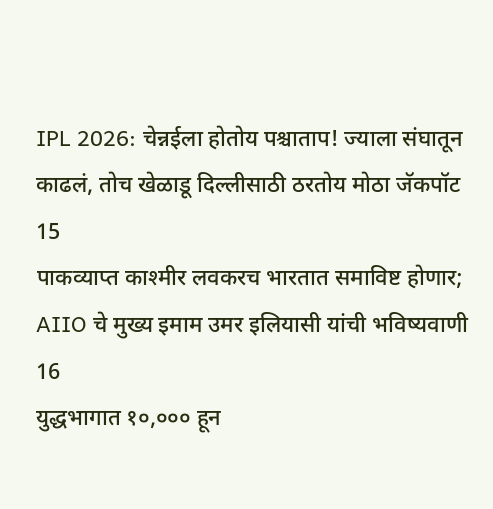IPL 2026: चेन्नईला होतोय पश्चाताप! ज्याला संघातून काढलं, तोच खेळाडू दिल्लीसाठी ठरतोय मोठा जॅकपॉट
15
पाकव्याप्त काश्मीर लवकरच भारतात समाविष्ट होणार; AIIO चे मुख्य इमाम उमर इलियासी यांची भविष्यवाणी
16
युद्धभागात १०,००० हून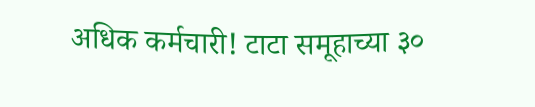अधिक कर्मचारी! टाटा समूहाच्या ३०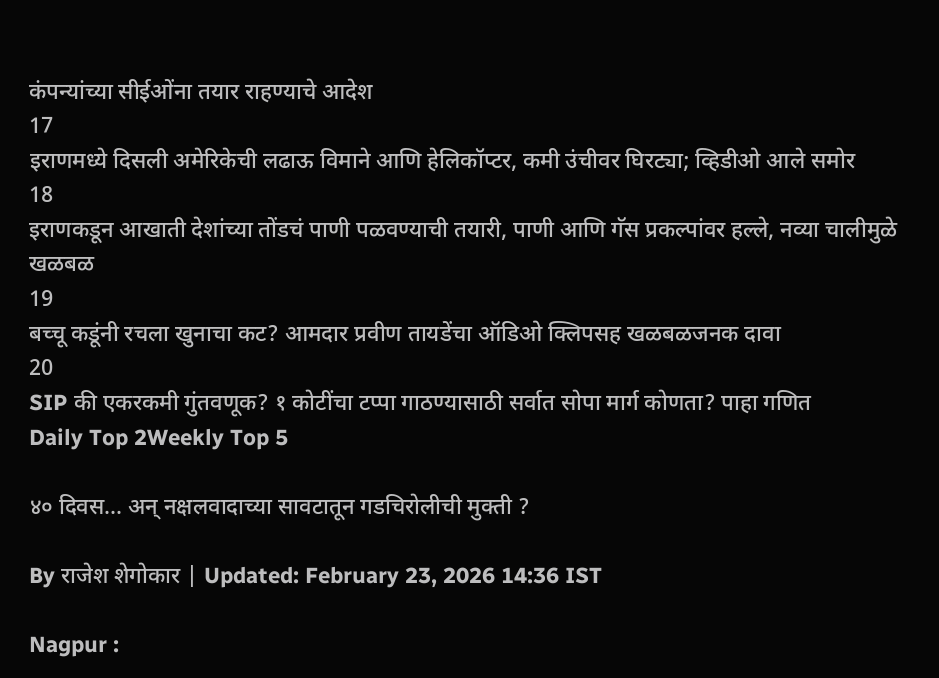कंपन्यांच्या सीईओंना तयार राहण्याचे आदेश
17
इराणमध्ये दिसली अमेरिकेची लढाऊ विमाने आणि हेलिकॉप्टर, कमी उंचीवर घिरट्या; व्हिडीओ आले समोर
18
इराणकडून आखाती देशांच्या तोंडचं पाणी पळवण्याची तयारी, पाणी आणि गॅस प्रकल्पांवर हल्ले, नव्या चालीमुळे खळबळ
19
बच्चू कडूंनी रचला खुनाचा कट? आमदार प्रवीण तायडेंचा ऑडिओ क्लिपसह खळबळजनक दावा
20
SIP की एकरकमी गुंतवणूक? १ कोटींचा टप्पा गाठण्यासाठी सर्वात सोपा मार्ग कोणता? पाहा गणित
Daily Top 2Weekly Top 5

४० दिवस... अन् नक्षलवादाच्या सावटातून गडचिरोलीची मुक्ती ?

By राजेश शेगोकार | Updated: February 23, 2026 14:36 IST

Nagpur :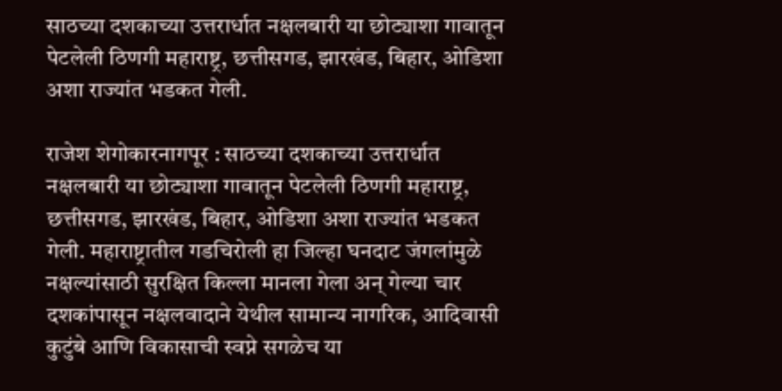साठच्या दशकाच्या उत्तरार्धात नक्षलबारी या छोट्याशा गावातून पेटलेली ठिणगी महाराष्ट्र, छत्तीसगड, झारखंड, बिहार, ओडिशा अशा राज्यांत भडकत गेली.

राजेश शेगोकारनागपूर : साठच्या दशकाच्या उत्तरार्धात नक्षलबारी या छोट्याशा गावातून पेटलेली ठिणगी महाराष्ट्र, छत्तीसगड, झारखंड, बिहार, ओडिशा अशा राज्यांत भडकत गेली. महाराष्ट्रातील गडचिरोली हा जिल्हा घनदाट जंगलांमुळे नक्षल्यांसाठी सुरक्षित किल्ला मानला गेला अन् गेल्या चार दशकांपासून नक्षलवादाने येथील सामान्य नागरिक, आदिवासी कुटुंबे आणि विकासाची स्वप्ने सगळेच या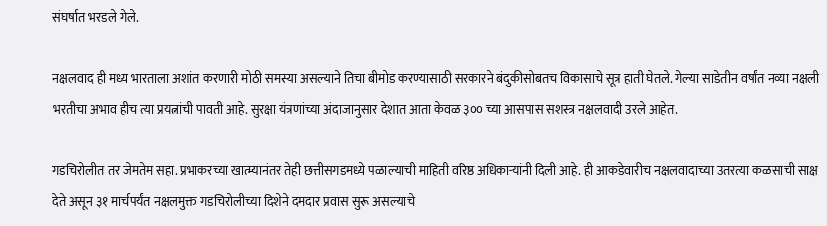संघर्षात भरडले गेले.

नक्षलवाद ही मध्य भारताला अशांत करणारी मोठी समस्या असल्याने तिचा बीमोड करण्यासाठी सरकारने बंदुकीसोबतच विकासाचे सूत्र हाती घेतले. गेल्या साडेतीन वर्षांत नव्या नक्षली भरतीचा अभाव हीच त्या प्रयत्नांची पावती आहे. सुरक्षा यंत्रणांच्या अंदाजानुसार देशात आता केवळ ३०० च्या आसपास सशस्त्र नक्षलवादी उरले आहेत.

गडचिरोलीत तर जेमतेम सहा. प्रभाकरच्या खात्म्यानंतर तेही छत्तीसगडमध्ये पळाल्याची माहिती वरिष्ठ अधिकाऱ्यांनी दिली आहे. ही आकडेवारीच नक्षलवादाच्या उतरत्या कळसाची साक्ष देते असून ३१ मार्चपर्यंत नक्षलमुक्त गडचिरोलीच्या दिशेने दमदार प्रवास सुरू असल्याचे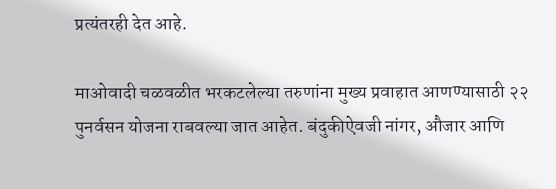प्रत्यंतरही देत आहे.

माओवादी चळवळीत भरकटलेल्या तरुणांना मुख्य प्रवाहात आणण्यासाठी २२ पुनर्वसन योजना राबवल्या जात आहेत. बंदुकीऐवजी नांगर, औजार आणि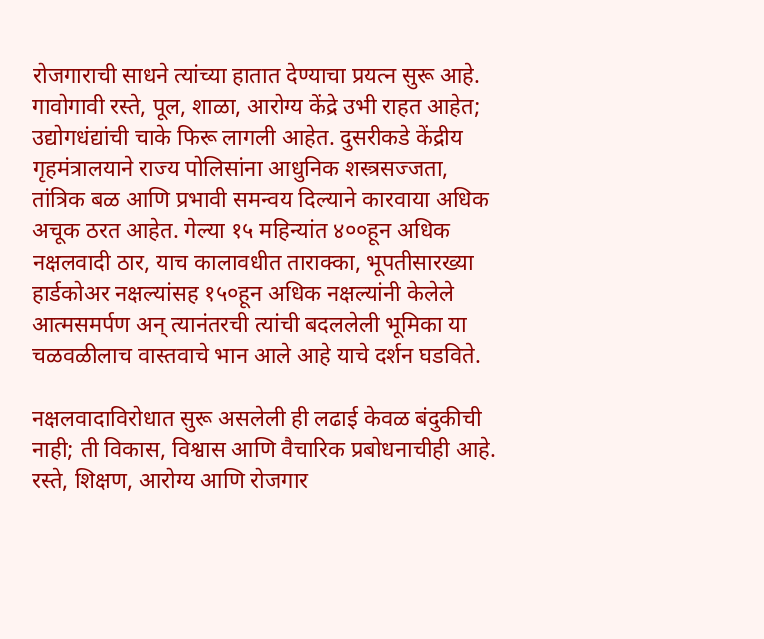रोजगाराची साधने त्यांच्या हातात देण्याचा प्रयत्न सुरू आहे. गावोगावी रस्ते, पूल, शाळा, आरोग्य केंद्रे उभी राहत आहेत; उद्योगधंद्यांची चाके फिरू लागली आहेत. दुसरीकडे केंद्रीय गृहमंत्रालयाने राज्य पोलिसांना आधुनिक शस्त्रसज्जता, तांत्रिक बळ आणि प्रभावी समन्वय दिल्याने कारवाया अधिक अचूक ठरत आहेत. गेल्या १५ महिन्यांत ४००हून अधिक नक्षलवादी ठार, याच कालावधीत ताराक्का, भूपतीसारख्या हार्डकोअर नक्षल्यांसह १५०हून अधिक नक्षल्यांनी केलेले आत्मसमर्पण अन् त्यानंतरची त्यांची बदललेली भूमिका या चळवळीलाच वास्तवाचे भान आले आहे याचे दर्शन घडविते.

नक्षलवादाविरोधात सुरू असलेली ही लढाई केवळ बंदुकीची नाही; ती विकास, विश्वास आणि वैचारिक प्रबोधनाचीही आहे. रस्ते, शिक्षण, आरोग्य आणि रोजगार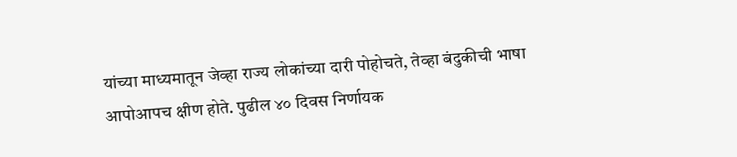यांच्या माध्यमातून जेव्हा राज्य लोकांच्या दारी पोहोचते, तेव्हा बंदुकीची भाषा आपोआपच क्षीण होते. पुढील ४० दिवस निर्णायक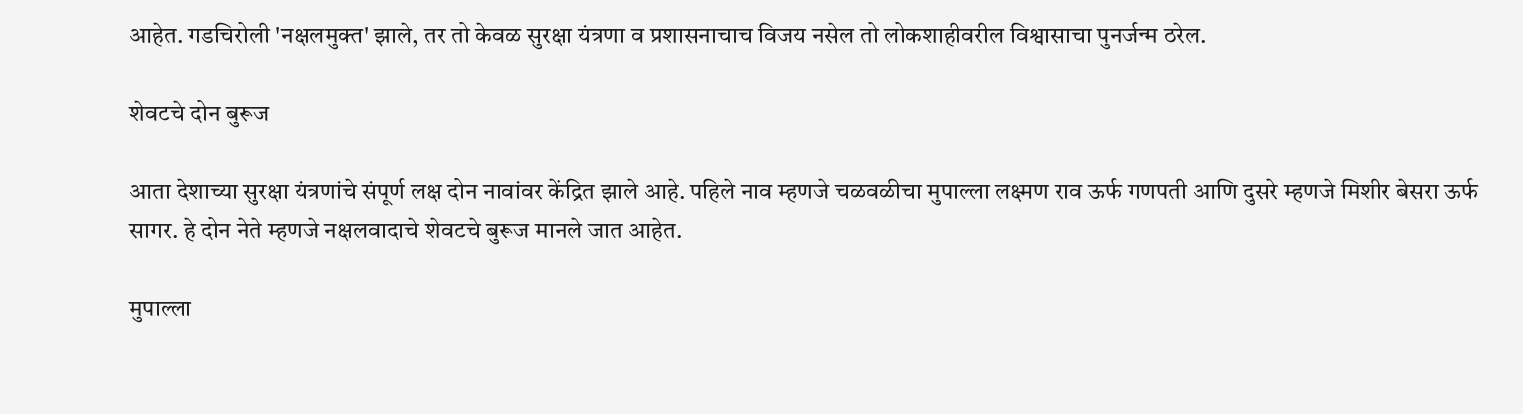आहेत. गडचिरोली 'नक्षलमुक्त' झाले, तर तो केवळ सुरक्षा यंत्रणा व प्रशासनाचाच विजय नसेल तो लोकशाहीवरील विश्वासाचा पुनर्जन्म ठरेल.

शेवटचे दोन बुरूज

आता देशाच्या सुरक्षा यंत्रणांचे संपूर्ण लक्ष दोन नावांवर केंद्रित झाले आहे. पहिले नाव म्हणजे चळवळीचा मुपाल्ला लक्ष्मण राव ऊर्फ गणपती आणि दुसरे म्हणजे मिशीर बेसरा ऊर्फ सागर. हे दोन नेते म्हणजे नक्षलवादाचे शेवटचे बुरूज मानले जात आहेत.

मुपाल्ला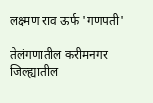लक्ष्मण राव ऊर्फ 'गणपती'

तेलंगणातील करीमनगर जिल्ह्यातील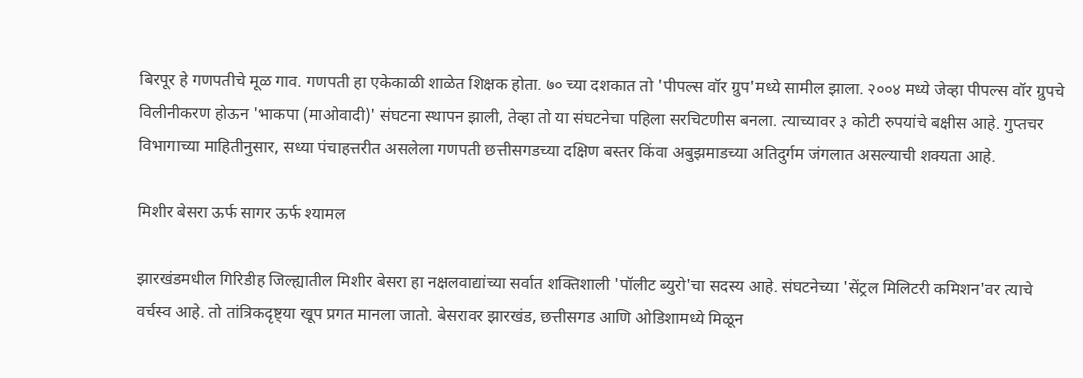बिरपूर हे गणपतीचे मूळ गाव. गणपती हा एकेकाळी शाळेत शिक्षक होता. ७० च्या दशकात तो 'पीपल्स वॉर ग्रुप'मध्ये सामील झाला. २००४ मध्ये जेव्हा पीपल्स वॉर ग्रुपचे विलीनीकरण होऊन 'भाकपा (माओवादी)' संघटना स्थापन झाली, तेव्हा तो या संघटनेचा पहिला सरचिटणीस बनला. त्याच्यावर ३ कोटी रुपयांचे बक्षीस आहे. गुप्तचर विभागाच्या माहितीनुसार, सध्या पंचाहत्तरीत असलेला गणपती छत्तीसगडच्या दक्षिण बस्तर किंवा अबुझमाडच्या अतिदुर्गम जंगलात असल्याची शक्यता आहे.

मिशीर बेसरा ऊर्फ सागर ऊर्फ श्यामल

झारखंडमधील गिरिडीह जिल्ह्यातील मिशीर बेसरा हा नक्षलवाद्यांच्या सर्वात शक्तिशाली 'पॉलीट ब्युरो'चा सदस्य आहे. संघटनेच्या 'सेंट्रल मिलिटरी कमिशन'वर त्याचे वर्चस्व आहे. तो तांत्रिकदृष्ट्या खूप प्रगत मानला जातो. बेसरावर झारखंड, छत्तीसगड आणि ओडिशामध्ये मिळून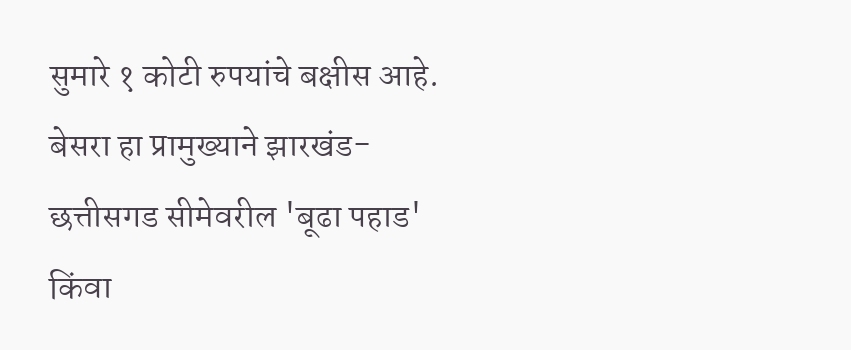सुमारे १ कोटी रुपयांचे बक्षीस आहे. बेसरा हा प्रामुख्याने झारखंड-छत्तीसगड सीमेवरील 'बूढा पहाड' किंवा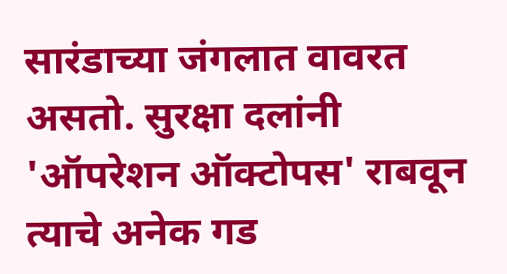सारंडाच्या जंगलात वावरत असतो. सुरक्षा दलांनी 'ऑपरेशन ऑक्टोपस' राबवून त्याचे अनेक गड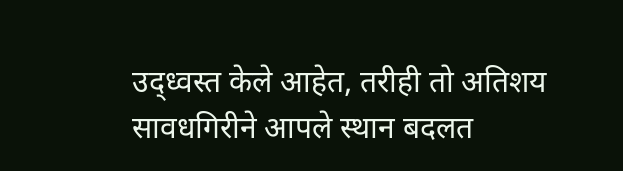उद्ध्वस्त केले आहेत, तरीही तो अतिशय सावधगिरीने आपले स्थान बदलत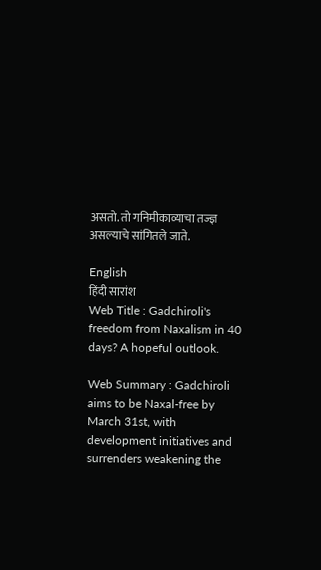असतो. तो गनिमीकाव्याचा तज्ज्ञ असल्याचे सांगितले जाते.

English
हिंदी सारांश
Web Title : Gadchiroli's freedom from Naxalism in 40 days? A hopeful outlook.

Web Summary : Gadchiroli aims to be Naxal-free by March 31st, with development initiatives and surrenders weakening the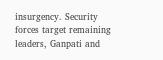insurgency. Security forces target remaining leaders, Ganpati and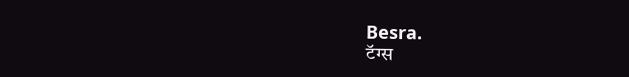Besra.
टॅग्स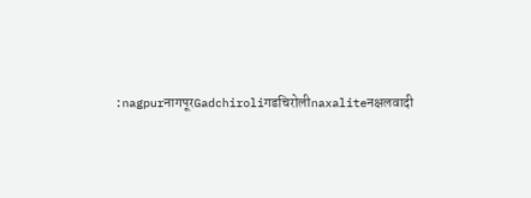:nagpurनागपूरGadchiroliगडचिरोलीnaxaliteनक्षलवादी